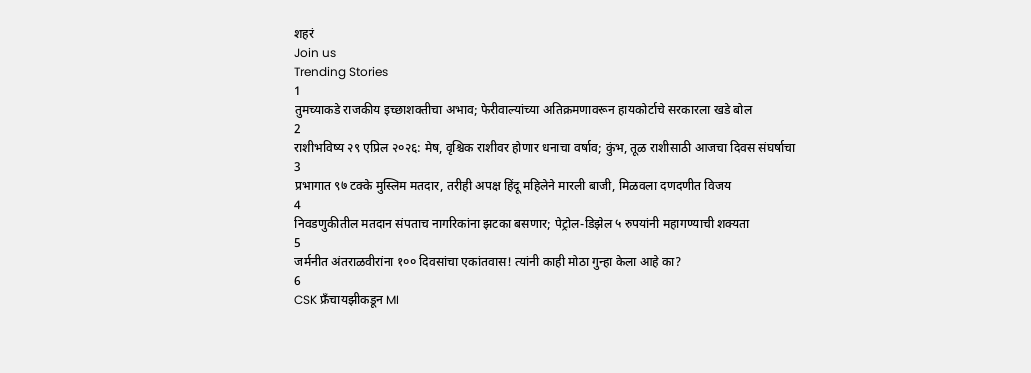शहरं
Join us
Trending Stories
1
तुमच्याकडे राजकीय इच्छाशक्तीचा अभाव; फेरीवाल्यांच्या अतिक्रमणावरून हायकोर्टाचे सरकारला खडे बोल
2
राशीभविष्य २९ एप्रिल २०२६: मेष, वृश्चिक राशीवर होणार धनाचा वर्षाव; कुंभ, तूळ राशीसाठी आजचा दिवस संघर्षाचा
3
प्रभागात ९७ टक्के मुस्लिम मतदार, तरीही अपक्ष हिंदू महिलेने मारली बाजी, मिळवला दणदणीत विजय
4
निवडणुकीतील मतदान संपताच नागरिकांना झटका बसणार; पेट्रोल-डिझेल ५ रुपयांनी महागण्याची शक्यता
5
जर्मनीत अंतराळवीरांना १०० दिवसांचा एकांतवास! त्यांनी काही मोठा गुन्हा केला आहे का?
6
CSK फ्रँचायझीकडून MI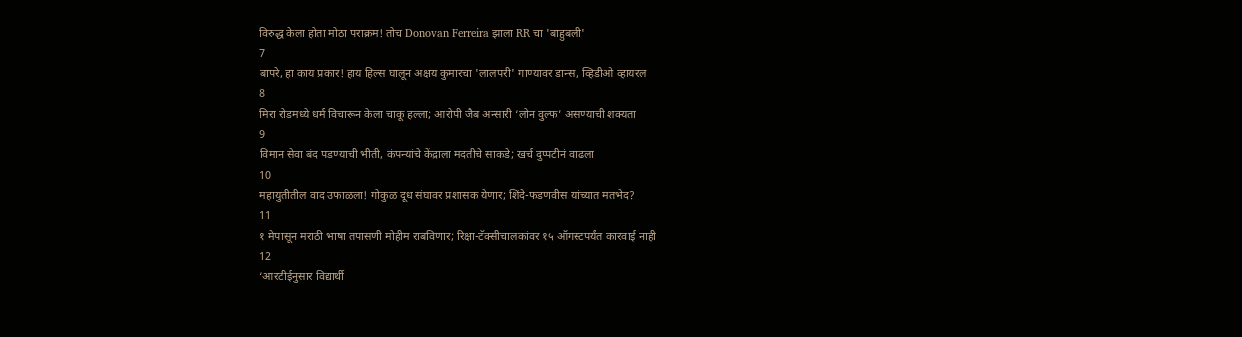विरुद्ध केला होता मोठा पराक्रम! तोच Donovan Ferreira झाला RR चा 'बाहुबली'
7
बापरे, हा काय प्रकार! हाय हिल्स घालून अक्षय कुमारचा 'लालपरी' गाण्यावर डान्स, व्हिडीओ व्हायरल
8
मिरा रोडमध्ये धर्म विचारून केला चाकू हल्ला; आरोपी जैब अन्सारी ‘लोन वुल्फ’ असण्याची शक्यता
9
विमान सेवा बंद पडण्याची भीती, कंपन्यांचे केंद्राला मदतीचे साकडे; खर्च दुप्पटीनं वाढला
10
महायुतीतील वाद उफाळला! गोकुळ दूध संघावर प्रशासक येणार; शिंदे-फडणवीस यांच्यात मतभेद?
11
१ मेपासून मराठी भाषा तपासणी मोहीम राबविणार; रिक्षा-टॅक्सीचालकांवर १५ ऑगस्टपर्यंत कारवाई नाही
12
‘आरटीईनुसार विद्यार्थी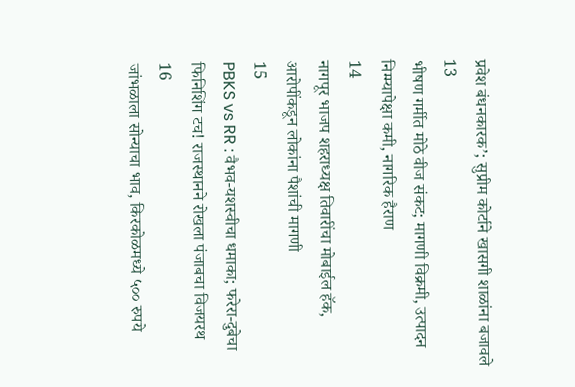प्रवेश बंधनकारक’; सुप्रीम कोर्टाने खासगी शाळांना बजावले
13
भीषण गर्मीत मोठे वीज संकट; मागणी विक्रमी, उत्पादन निम्म्यापेक्षा कमी, नागरिक हैराण
14
नागपूर भाजप शहराध्यक्ष तिवारींचा मोबाईल हॅक, आरोपींकडून लोकांना पैशांची मागणी
15
PBKS vs RR : वैभव-यशस्वीचा धमाका; फरेरा-दुबेचा फिनिशिंग टच! राजस्थानने रोखला पंजाबचा विजयरथ
16
जांभळाला सोन्याचा भाव, किरकोळमध्ये ५०० रुपये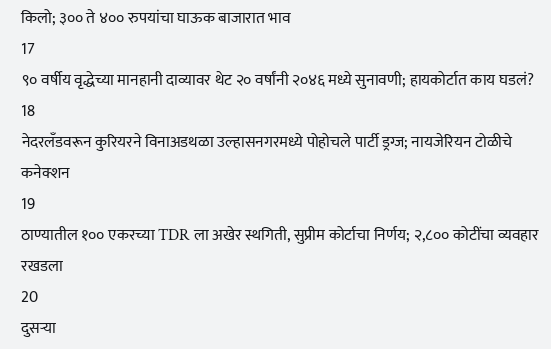किलो; ३०० ते ४०० रुपयांचा घाऊक बाजारात भाव
17
९० वर्षीय वृद्धेच्या मानहानी दाव्यावर थेट २० वर्षांनी २०४६ मध्ये सुनावणी; हायकोर्टात काय घडलं?
18
नेदरलँडवरून कुरियरने विनाअडथळा उल्हासनगरमध्ये पोहोचले पार्टी ड्रग्ज; नायजेरियन टोळीचे कनेक्शन
19
ठाण्यातील १०० एकरच्या TDR ला अखेर स्थगिती, सुप्रीम कोर्टाचा निर्णय; २,८०० कोटींचा व्यवहार रखडला
20
दुसऱ्या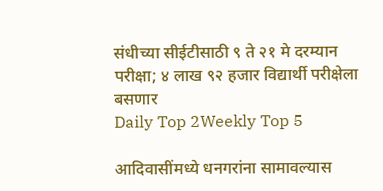संधीच्या सीईटीसाठी ९ ते २१ मे दरम्यान परीक्षा; ४ लाख ९२ हजार विद्यार्थी परीक्षेला बसणार
Daily Top 2Weekly Top 5

आदिवासींमध्ये धनगरांना सामावल्यास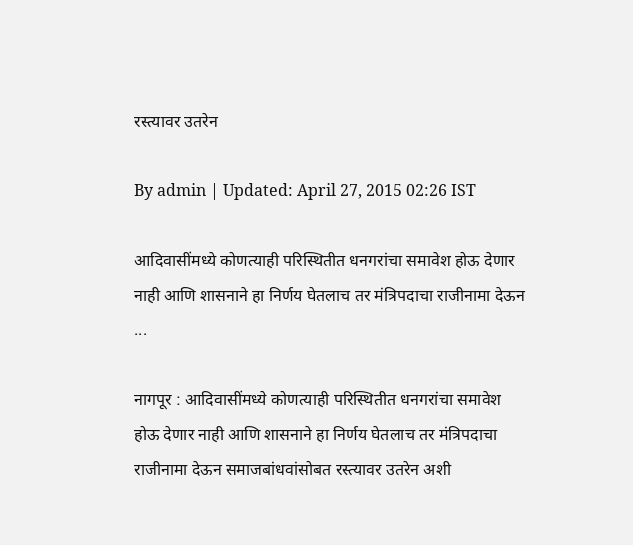रस्त्यावर उतरेन

By admin | Updated: April 27, 2015 02:26 IST

आदिवासींमध्ये कोणत्याही परिस्थितीत धनगरांचा समावेश होऊ देणार नाही आणि शासनाने हा निर्णय घेतलाच तर मंत्रिपदाचा राजीनामा देऊन ...

नागपूर : आदिवासींमध्ये कोणत्याही परिस्थितीत धनगरांचा समावेश होऊ देणार नाही आणि शासनाने हा निर्णय घेतलाच तर मंत्रिपदाचा राजीनामा देऊन समाजबांधवांसोबत रस्त्यावर उतरेन अशी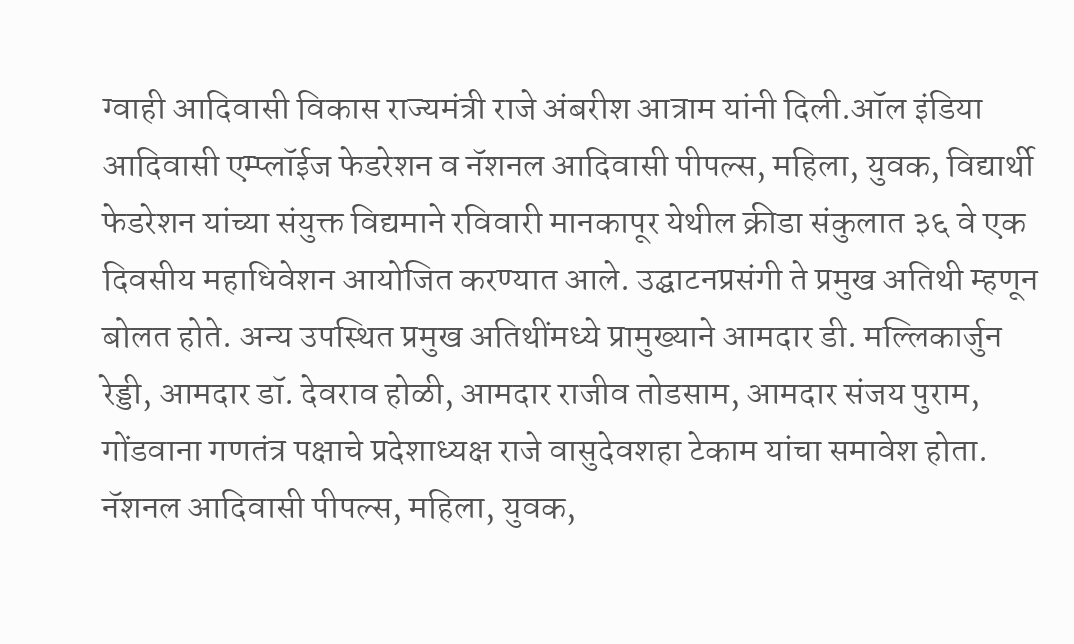ग्वाही आदिवासी विकास राज्यमंत्री राजे अंबरीश आत्राम यांनी दिली.ऑल इंडिया आदिवासी एम्प्लॉईज फेडरेशन व नॅशनल आदिवासी पीपल्स, महिला, युवक, विद्यार्थी फेडरेशन यांच्या संयुक्त विद्यमाने रविवारी मानकापूर येथील क्रीडा संकुलात ३६ वे एक दिवसीय महाधिवेशन आयोजित करण्यात आले. उद्घाटनप्रसंगी ते प्रमुख अतिथी म्हणून बोलत होते. अन्य उपस्थित प्रमुख अतिथींमध्ये प्रामुख्याने आमदार डी. मल्लिकार्जुन रेड्डी, आमदार डॉ. देवराव होळी, आमदार राजीव तोडसाम, आमदार संजय पुराम, गोंडवाना गणतंत्र पक्षाचे प्रदेशाध्यक्ष राजे वासुदेवशहा टेकाम यांचा समावेश होता. नॅशनल आदिवासी पीपल्स, महिला, युवक,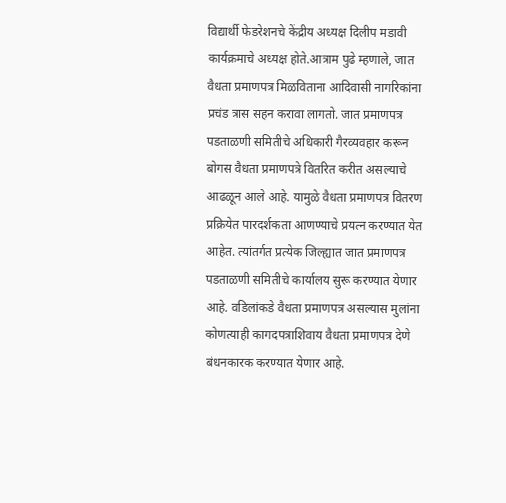विद्यार्थी फेडरेशनचे केंद्रीय अध्यक्ष दिलीप मडावी कार्यक्रमाचे अध्यक्ष होते.आत्राम पुढे म्हणाले, जात वैधता प्रमाणपत्र मिळविताना आदिवासी नागरिकांना प्रचंड त्रास सहन करावा लागतो. जात प्रमाणपत्र पडताळणी समितीचे अधिकारी गैरव्यवहार करून बोगस वैधता प्रमाणपत्रे वितरित करीत असल्याचे आढळून आले आहे. यामुळे वैधता प्रमाणपत्र वितरण प्रक्रियेत पारदर्शकता आणण्याचे प्रयत्न करण्यात येत आहेत. त्यांतर्गत प्रत्येक जिल्ह्यात जात प्रमाणपत्र पडताळणी समितीचे कार्यालय सुरू करण्यात येणार आहे. वडिलांकडे वैधता प्रमाणपत्र असल्यास मुलांना कोणत्याही कागदपत्राशिवाय वैधता प्रमाणपत्र देणे बंधनकारक करण्यात येणार आहे.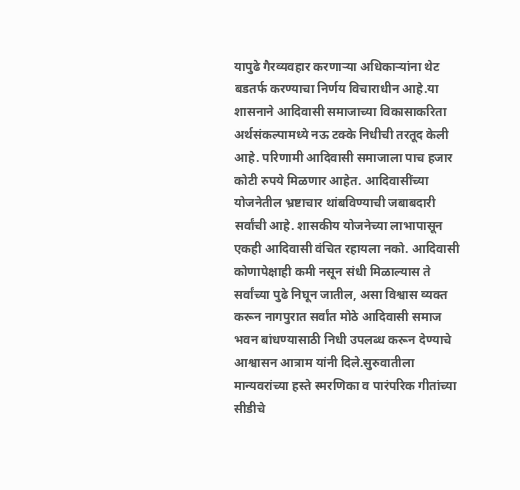यापुढे गैरव्यवहार करणाऱ्या अधिकाऱ्यांना थेट बडतर्फ करण्याचा निर्णय विचाराधीन आहे.या शासनाने आदिवासी समाजाच्या विकासाकरिता अर्थसंकल्पामध्ये नऊ टक्के निधीची तरतूद केली आहे. परिणामी आदिवासी समाजाला पाच हजार कोटी रुपये मिळणार आहेत. आदिवासींच्या योजनेतील भ्रष्टाचार थांबविण्याची जबाबदारी सर्वांची आहे. शासकीय योजनेच्या लाभापासून एकही आदिवासी वंचित रहायला नको. आदिवासी कोणापेक्षाही कमी नसून संधी मिळाल्यास ते सर्वांच्या पुढे निघून जातील, असा विश्वास व्यक्त करून नागपुरात सर्वांत मोठे आदिवासी समाज भवन बांधण्यासाठी निधी उपलब्ध करून देण्याचे आश्वासन आत्राम यांनी दिले.सुरुवातीला मान्यवरांच्या हस्ते स्मरणिका व पारंपरिक गीतांच्या सीडीचे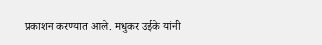प्रकाशन करण्यात आले. मधुकर उईके यांनी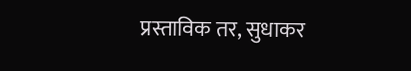प्रस्ताविक तर, सुधाकर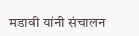मडावी यांनी संचालन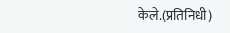केले.(प्रतिनिधी)